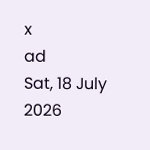x
ad
Sat, 18 July 2026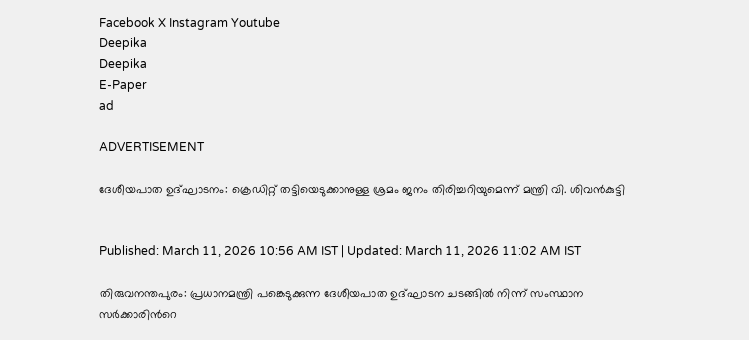Facebook X Instagram Youtube
Deepika
Deepika
E-Paper
ad

ADVERTISEMENT

ദേശീയപാത ഉദ്ഘാടനം: ക്രെഡിറ്റ്‌ തട്ടിയെടുക്കാനുള്ള ശ്രമം ജനം തിരിച്ചറിയുമെന്ന് മന്ത്രി വി. ശിവൻകുട്ടി


Published: March 11, 2026 10:56 AM IST | Updated: March 11, 2026 11:02 AM IST

തിരുവനന്തപുരം: പ്രധാനമന്ത്രി പങ്കെടുക്കുന്ന ദേശീയപാത ഉദ്ഘാടന ചടങ്ങിൽ നിന്ന് സംസ്ഥാന സർക്കാരിന്‍റെ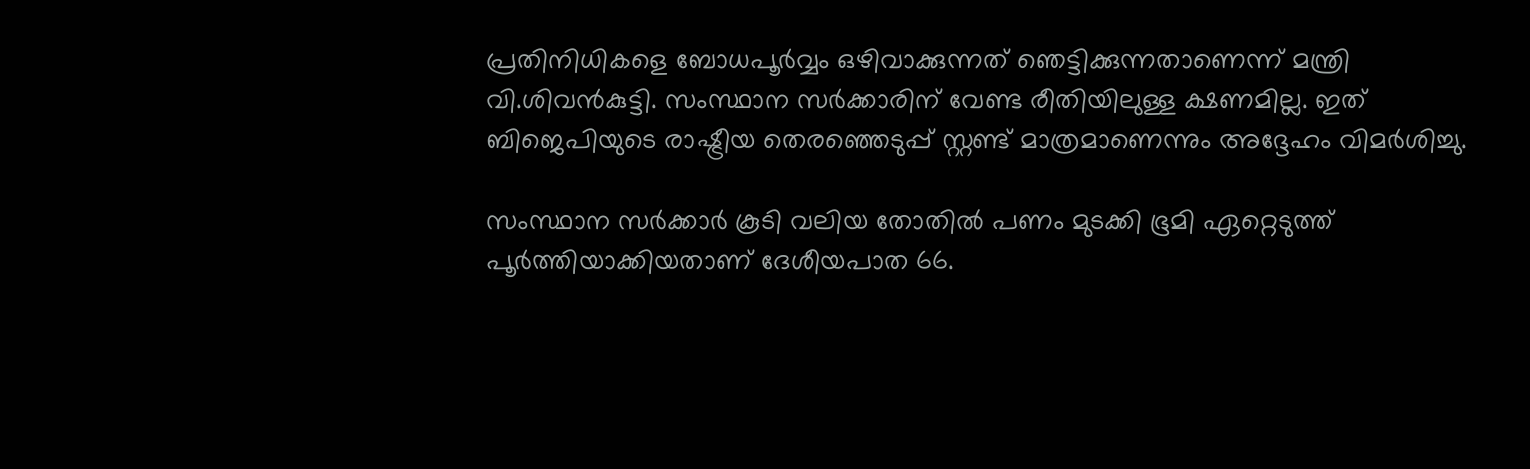പ്രതിനിധികളെ ബോധപൂർവ്വം ഒഴിവാക്കുന്നത് ഞെട്ടിക്കുന്നതാണെന്ന് മന്ത്രി വി.ശിവൻകുട്ടി. സംസ്ഥാന സർക്കാരിന് വേണ്ട രീതിയിലുള്ള ക്ഷണമില്ല. ഇത് ബിജെപിയുടെ രാഷ്ട്രീയ തെരഞ്ഞെടുപ്പ് സ്റ്റണ്ട് മാത്രമാണെന്നും അദ്ദേഹം വിമ‍ർശിച്ചു.

സംസ്ഥാന സർക്കാർ കൂടി വലിയ തോതിൽ പണം മുടക്കി ഭൂമി ഏറ്റെടുത്ത് പൂർത്തിയാക്കിയതാണ് ദേശീയപാത 66.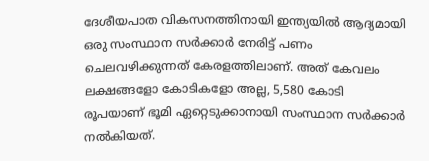ദേശീയപാത വികസനത്തിനായി ഇന്ത്യയിൽ ആദ്യമായി ഒരു സംസ്ഥാന സർക്കാർ നേരിട്ട് പണം ചെലവഴിക്കുന്നത് കേരളത്തിലാണ്. അത് കേവലം ലക്ഷങ്ങളോ കോടികളോ അല്ല, 5,580 കോടി രൂപയാണ് ഭൂമി ഏറ്റെടുക്കാനായി സംസ്ഥാന സർക്കാർ നൽകിയത്.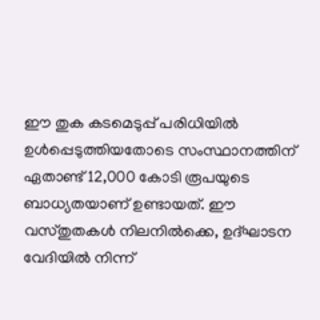ഈ തുക കടമെടുപ്പ് പരിധിയിൽ ഉൾപ്പെടുത്തിയതോടെ സംസ്ഥാനത്തിന് ഏതാണ്ട് 12,000 കോടി രൂപയുടെ ബാധ്യതയാണ് ഉണ്ടായത്. ഈ വസ്തുതകൾ നിലനിൽക്കെ, ഉദ്ഘാടന വേദിയിൽ നിന്ന്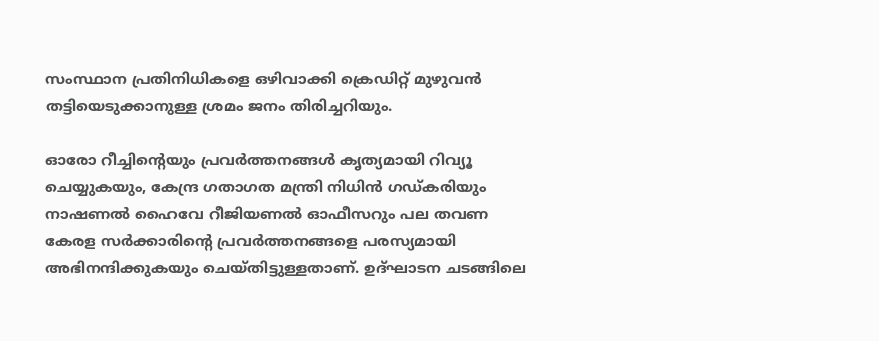സംസ്ഥാന പ്രതിനിധികളെ ഒഴിവാക്കി ക്രെഡിറ്റ് മുഴുവൻ തട്ടിയെടുക്കാനുള്ള ശ്രമം ജനം തിരിച്ചറിയും.

ഓരോ റീച്ചിന്‍റെയും പ്രവർത്തനങ്ങൾ കൃത്യമായി റിവ്യൂ ചെയ്യുകയും, കേന്ദ്ര ഗതാഗത മന്ത്രി നിധിൻ ഗഡ്കരിയും നാഷണൽ ഹൈവേ റീജിയണൽ ഓഫീസറും പല തവണ കേരള സർക്കാരിന്റെ പ്രവർത്തനങ്ങളെ പരസ്യമായി അഭിനന്ദിക്കുകയും ചെയ്തിട്ടുള്ളതാണ്. ഉദ്ഘാടന ചടങ്ങിലെ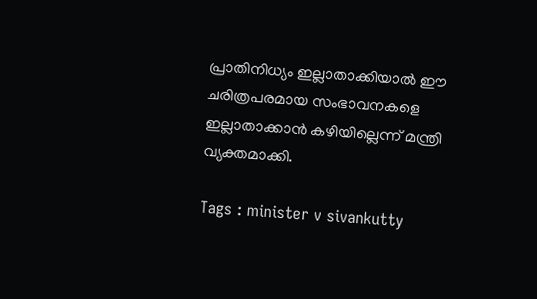പ്രാതിനിധ്യം ഇല്ലാതാക്കിയാൽ ഈ ചരിത്രപരമായ സംഭാവനകളെ ഇല്ലാതാക്കാൻ കഴിയില്ലെന്ന് മന്ത്രി വ്യക്തമാക്കി.

Tags : minister v sivankutty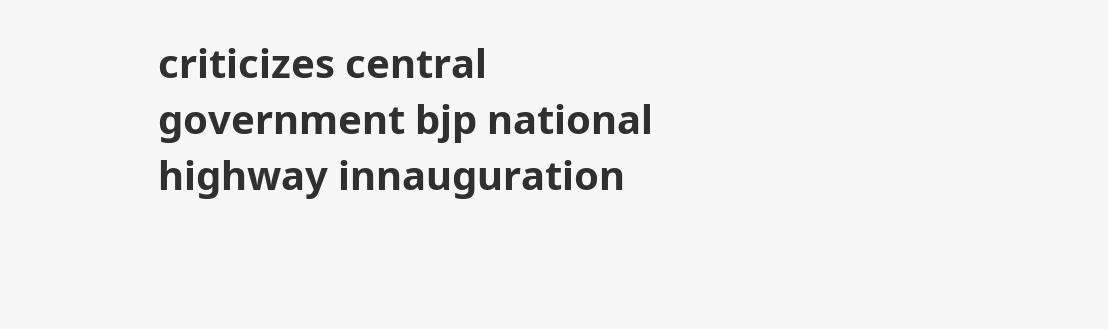criticizes central government bjp national highway innauguration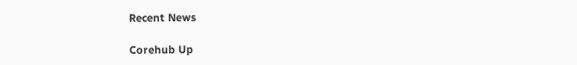Recent News

Corehub Up